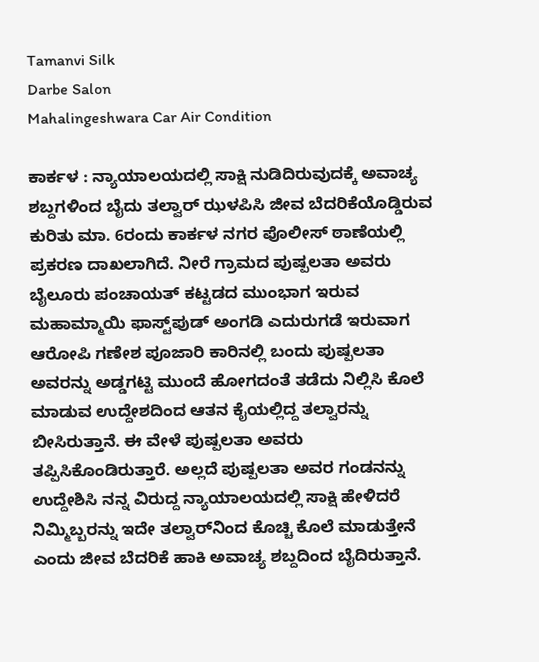Tamanvi Silk
Darbe Salon
Mahalingeshwara Car Air Condition

ಕಾರ್ಕಳ : ನ್ಯಾಯಾಲಯದಲ್ಲಿ ಸಾಕ್ಷಿ ನುಡಿದಿರುವುದಕ್ಕೆ ಅವಾಚ್ಯ ಶಬ್ದಗಳಿಂದ ಬೈದು ತಲ್ವಾರ್ ಝಳಪಿಸಿ ಜೀವ ಬೆದರಿಕೆಯೊಡ್ಡಿರುವ ಕುರಿತು ಮಾ. 6ರಂದು ಕಾರ್ಕಳ ನಗರ ಪೊಲೀಸ್ ಠಾಣೆಯಲ್ಲಿ ಪ್ರಕರಣ ದಾಖಲಾಗಿದೆ. ನೀರೆ ಗ್ರಾಮದ ಪುಷ್ಪಲತಾ ಅವರು ಬೈಲೂರು ಪಂಚಾಯತ್ ಕಟ್ಟಡದ ಮುಂಭಾಗ ಇರುವ ಮಹಾಮ್ಮಾಯಿ ಫಾಸ್ಟ್‌ಪುಡ್ ಅಂಗಡಿ ಎದುರುಗಡೆ ಇರುವಾಗ ಆರೋಪಿ ಗಣೇಶ ಪೂಜಾರಿ ಕಾರಿನಲ್ಲಿ ಬಂದು ಪುಷ್ಪಲತಾ ಅವರನ್ನು ಅಡ್ಡಗಟ್ಟಿ ಮುಂದೆ ಹೋಗದಂತೆ ತಡೆದು ನಿಲ್ಲಿಸಿ ಕೊಲೆ ಮಾಡುವ ಉದ್ದೇಶದಿಂದ ಆತನ ಕೈಯಲ್ಲಿದ್ದ ತಲ್ವಾರನ್ನು ಬೀಸಿರುತ್ತಾನೆ. ಈ ವೇಳೆ ಪುಷ್ಪಲತಾ ಅವರು ತಪ್ಪಿಸಿಕೊಂಡಿರುತ್ತಾರೆ. ಅಲ್ಲದೆ ಪುಷ್ಪಲತಾ ಅವರ ಗಂಡನನ್ನು ಉದ್ದೇಶಿಸಿ ನನ್ನ ವಿರುದ್ದ ನ್ಯಾಯಾಲಯದಲ್ಲಿ ಸಾಕ್ಷಿ ಹೇಳಿದರೆ ನಿಮ್ಮಿಬ್ಬರನ್ನು ಇದೇ ತಲ್ವಾರ್‌ನಿಂದ ಕೊಚ್ಚಿ ಕೊಲೆ ಮಾಡುತ್ತೇನೆ ಎಂದು ಜೀವ ಬೆದರಿಕೆ ಹಾಕಿ ಅವಾಚ್ಯ ಶಬ್ದದಿಂದ ಬೈದಿರುತ್ತಾನೆ.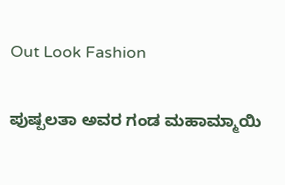Out Look Fashion

ಪುಷ್ಪಲತಾ ಅವರ ಗಂಡ ಮಹಾಮ್ಮಾಯಿ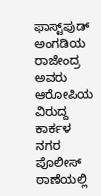ಫಾಸ್ಟ್‌ಪುಡ್ ಅಂಗಡಿಯ ರಾಜೇಂದ್ರ ಅವರು ಆರೋಪಿಯ ವಿರುದ್ದ ಕಾರ್ಕಳ ನಗರ ಪೊಲೀಸ್‌ ಠಾಣೆಯಲ್ಲಿ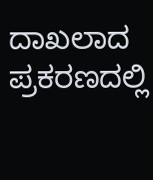ದಾಖಲಾದ ಪ್ರಕರಣದಲ್ಲಿ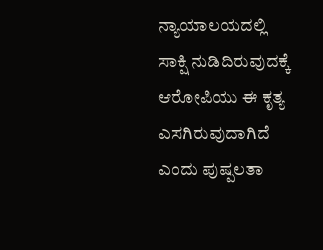ನ್ಯಾಯಾಲಯದಲ್ಲಿ ಸಾಕ್ಷಿ ನುಡಿದಿರುವುದಕ್ಕೆ ಆರೋಪಿಯು ಈ ಕೃತ್ಯ ಎಸಗಿರುವುದಾಗಿದೆ ಎಂದು ಪುಷ್ಪಲತಾ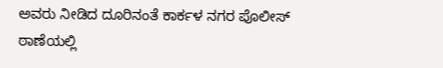ಅವರು ನೀಡಿದ ದೂರಿನಂತೆ ಕಾರ್ಕಳ ನಗರ ಪೊಲೀಸ್ ಠಾಣೆಯಲ್ಲಿ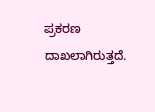ಪ್ರಕರಣ ದಾಖಲಾಗಿರುತ್ತದೆ.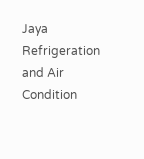Jaya Refrigeration and Air Condition